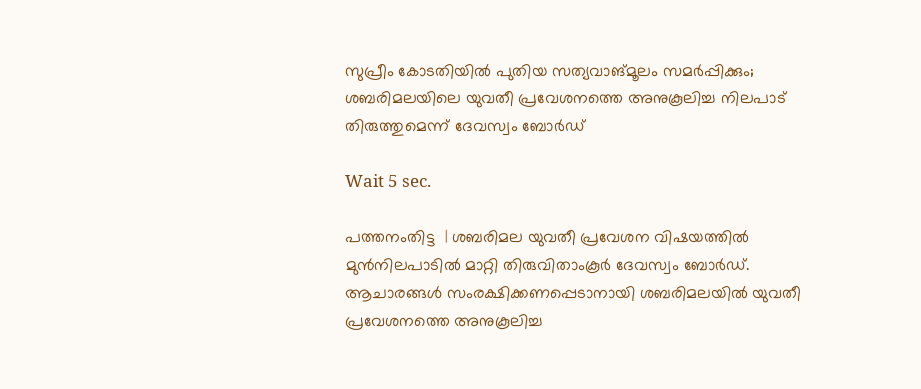സുപ്രീം കോടതിയില്‍ പുതിയ സത്യവാങ്മൂലം സമര്‍പ്പിക്കും; ശബരിമലയിലെ യുവതീ പ്രവേശനത്തെ അനുകൂലിച്ച നിലപാട് തിരുത്തുമെന്ന് ദേവസ്വം ബോര്‍ഡ്

Wait 5 sec.

പത്തനംതിട്ട  | ശബരിമല യുവതീ പ്രവേശന വിഷയത്തില്‍ മുന്‍നിലപാടില്‍ മാറ്റി തിരുവിതാംകൂര്‍ ദേവസ്വം ബോര്‍ഡ്. ആചാരങ്ങള്‍ സംരക്ഷിക്കണപ്പെടാനായി ശബരിമലയില്‍ യുവതീ പ്രവേശനത്തെ അനുകൂലിച്ച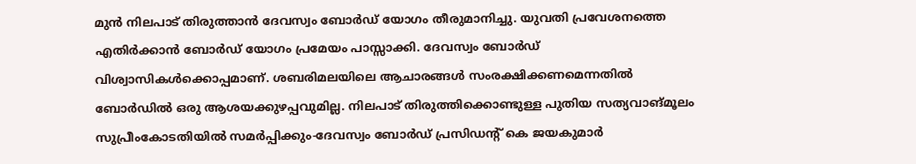മുന്‍ നിലപാട് തിരുത്താന്‍ ദേവസ്വം ബോര്‍ഡ് യോഗം തീരുമാനിച്ചു. യുവതി പ്രവേശനത്തെ എതിര്‍ക്കാന്‍ ബോര്‍ഡ് യോഗം പ്രമേയം പാസ്സാക്കി. ദേവസ്വം ബോര്‍ഡ് വിശ്വാസികള്‍ക്കൊപ്പമാണ്. ശബരിമലയിലെ ആചാരങ്ങള്‍ സംരക്ഷിക്കണമെന്നതില്‍ ബോര്‍ഡില്‍ ഒരു ആശയക്കുഴപ്പവുമില്ല. നിലപാട് തിരുത്തിക്കൊണ്ടുള്ള പുതിയ സത്യവാങ്മൂലം സുപ്രീംകോടതിയില്‍ സമര്‍പ്പിക്കും-ദേവസ്വം ബോര്‍ഡ് പ്രസിഡന്റ് കെ ജയകുമാര്‍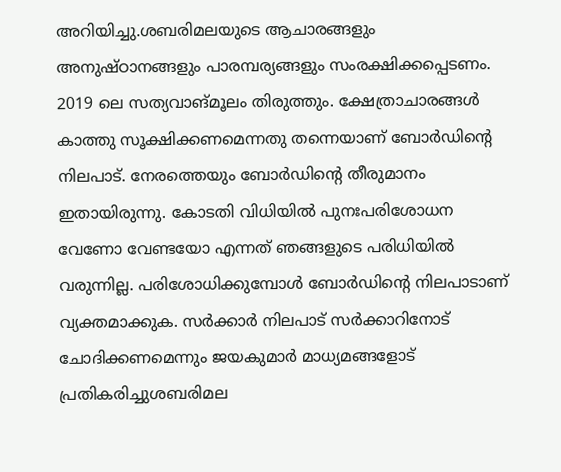അറിയിച്ചു.ശബരിമലയുടെ ആചാരങ്ങളും അനുഷ്ഠാനങ്ങളും പാരമ്പര്യങ്ങളും സംരക്ഷിക്കപ്പെടണം. 2019 ലെ സത്യവാങ്മൂലം തിരുത്തും. ക്ഷേത്രാചാരങ്ങള്‍ കാത്തു സൂക്ഷിക്കണമെന്നതു തന്നെയാണ് ബോര്‍ഡിന്റെ നിലപാട്. നേരത്തെയും ബോര്‍ഡിന്റെ തീരുമാനം ഇതായിരുന്നു. കോടതി വിധിയില്‍ പുനഃപരിശോധന വേണോ വേണ്ടയോ എന്നത് ഞങ്ങളുടെ പരിധിയില്‍ വരുന്നില്ല. പരിശോധിക്കുമ്പോള്‍ ബോര്‍ഡിന്റെ നിലപാടാണ് വ്യക്തമാക്കുക. സര്‍ക്കാര്‍ നിലപാട് സര്‍ക്കാറിനോട് ചോദിക്കണമെന്നും ജയകുമാര്‍ മാധ്യമങ്ങളോട് പ്രതികരിച്ചുശബരിമല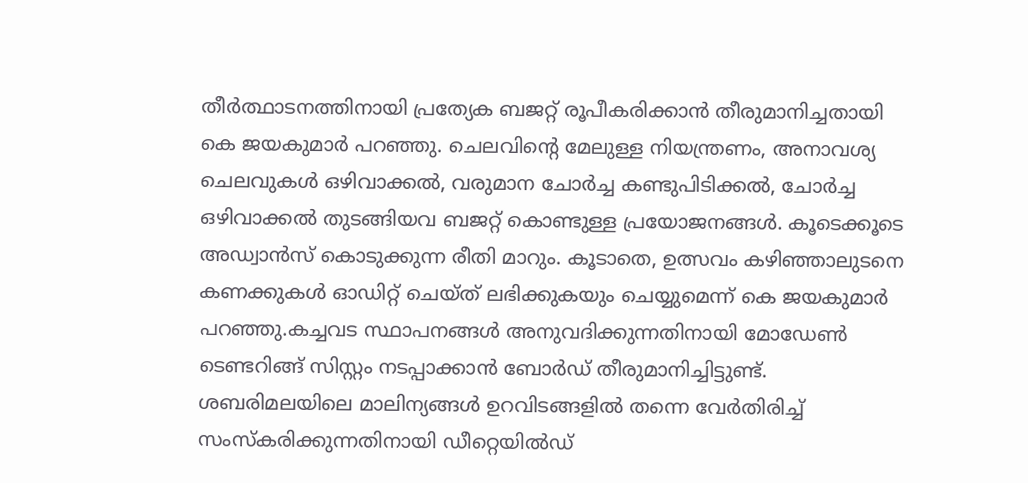തീര്‍ത്ഥാടനത്തിനായി പ്രത്യേക ബജറ്റ് രൂപീകരിക്കാന്‍ തീരുമാനിച്ചതായി കെ ജയകുമാര്‍ പറഞ്ഞു. ചെലവിന്റെ മേലുള്ള നിയന്ത്രണം, അനാവശ്യ ചെലവുകള്‍ ഒഴിവാക്കല്‍, വരുമാന ചോര്‍ച്ച കണ്ടുപിടിക്കല്‍, ചോര്‍ച്ച ഒഴിവാക്കല്‍ തുടങ്ങിയവ ബജറ്റ് കൊണ്ടുള്ള പ്രയോജനങ്ങള്‍. കൂടെക്കൂടെ അഡ്വാന്‍സ് കൊടുക്കുന്ന രീതി മാറും. കൂടാതെ, ഉത്സവം കഴിഞ്ഞാലുടനെ കണക്കുകള്‍ ഓഡിറ്റ് ചെയ്ത് ലഭിക്കുകയും ചെയ്യുമെന്ന് കെ ജയകുമാര്‍ പറഞ്ഞു.കച്ചവട സ്ഥാപനങ്ങള്‍ അനുവദിക്കുന്നതിനായി മോഡേണ്‍ ടെണ്ടറിങ്ങ് സിസ്റ്റം നടപ്പാക്കാന്‍ ബോര്‍ഡ് തീരുമാനിച്ചിട്ടുണ്ട്. ശബരിമലയിലെ മാലിന്യങ്ങള്‍ ഉറവിടങ്ങളില്‍ തന്നെ വേര്‍തിരിച്ച് സംസ്‌കരിക്കുന്നതിനായി ഡീറ്റെയില്‍ഡ്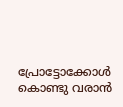പ്രോട്ടോക്കോള്‍ കൊണ്ടു വരാന്‍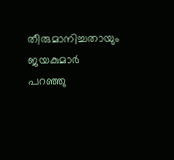തീരുമാനിച്ചതായും ജയകുമാര്‍ പറഞ്ഞു